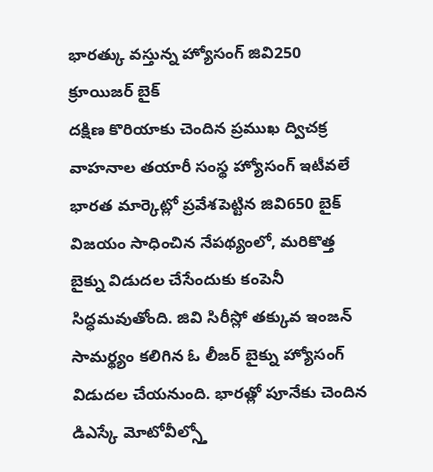భారత్కు వస్తున్న హ్యోసంగ్ జివి250 క్రూయిజర్ బైక్
దక్షిణ కొరియాకు చెందిన ప్రముఖ ద్విచక్ర వాహనాల తయారీ సంస్థ హ్యోసంగ్ ఇటీవలే భారత మార్కెట్లో ప్రవేశపెట్టిన జివి650 బైక్ విజయం సాధించిన నేపథ్యంలో, మరికొత్త బైక్ను విడుదల చేసేందుకు కంపెనీ సిద్ధమవుతోంది. జివి సిరీస్లో తక్కువ ఇంజన్ సామర్థ్యం కలిగిన ఓ లీజర్ బైక్ను హ్యోసంగ్ విడుదల చేయనుంది. భారత్లో పూనేకు చెందిన డిఎస్కే మోటోవీల్స్తో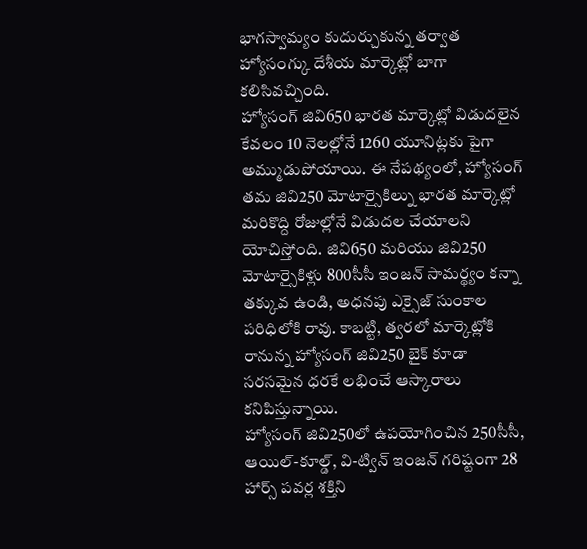భాగస్వామ్యం కుదుర్చుకున్న తర్వాత హ్యోసంగ్కు దేశీయ మార్కెట్లో బాగా కలిసివచ్చింది.
హ్యోసంగ్ జివి650 భారత మార్కెట్లో విడుదలైన కేవలం 10 నెలల్లోనే 1260 యూనిట్లకు పైగా అమ్ముడుపోయాయి. ఈ నేపథ్యంలో, హ్యోసంగ్ తమ జివి250 మోటార్సైకిల్ను భారత మార్కెట్లో మరికొద్ది రోజుల్లోనే విడుదల చేయాలని యోచిస్తోంది. జివి650 మరియు జివి250 మోటార్సైకిళ్లు 800సీసీ ఇంజన్ సామర్థ్యం కన్నా తక్కువ ఉండి, అధనపు ఎక్సైజ్ సుంకాల పరిధిలోకి రావు. కాబట్టి, త్వరలో మార్కెట్లోకి రానున్న హ్యోసంగ్ జివి250 బైక్ కూడా సరసమైన ధరకే లభించే ఆస్కారాలు కనిపిస్తున్నాయి.
హ్యోసంగ్ జివి250లో ఉపయోగించిన 250సీసీ, ఆయిల్-కూల్డ్, వి-ట్విన్ ఇంజన్ గరిష్టంగా 28 హార్స్ పవర్ల శక్తిని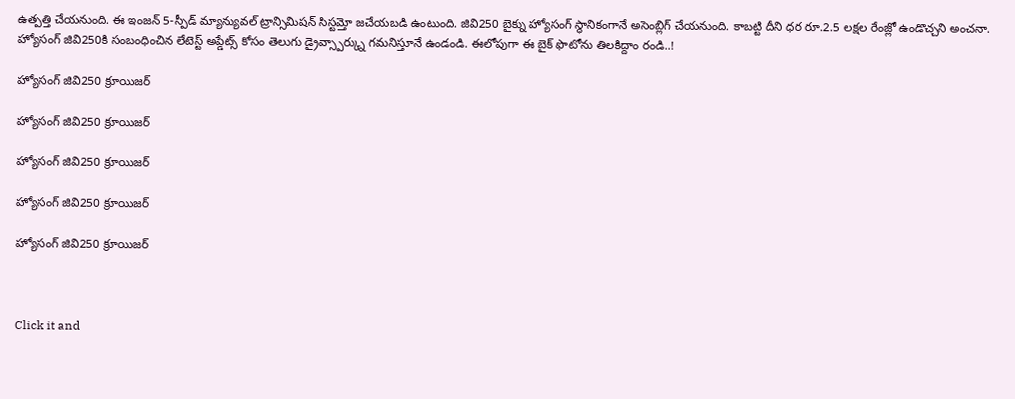ఉత్పత్తి చేయనుంది. ఈ ఇంజన్ 5-స్పీడ్ మ్యాన్యువల్ ట్రాన్సిమిషన్ సిస్టమ్తో జచేయబడి ఉంటుంది. జివి250 బైక్ను హ్యోసంగ్ స్థానికంగానే అసెంబ్లిగ్ చేయనుంది. కాబట్టి దీని ధర రూ.2.5 లక్షల రేంజ్లో ఉండొచ్చని అంచనా. హ్యోసంగ్ జివి250కి సంబంధించిన లేటెస్ట్ అప్డేట్స్ కోసం తెలుగు డ్రైవ్స్పార్క్ను గమనిస్తూనే ఉండండి. ఈలోపుగా ఈ బైక్ ఫొటోను తిలకిద్దాం రండి..!

హ్యోసంగ్ జివి250 క్రూయిజర్

హ్యోసంగ్ జివి250 క్రూయిజర్

హ్యోసంగ్ జివి250 క్రూయిజర్

హ్యోసంగ్ జివి250 క్రూయిజర్

హ్యోసంగ్ జివి250 క్రూయిజర్



Click it and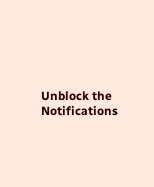Unblock the Notifications